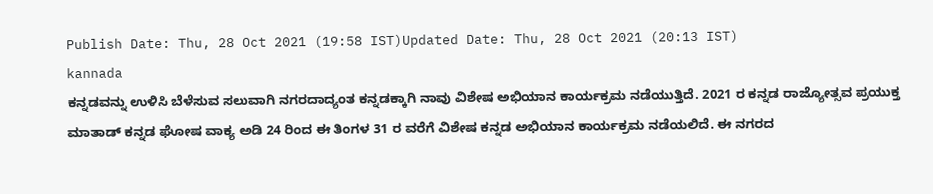Publish Date: Thu, 28 Oct 2021 (19:58 IST)Updated Date: Thu, 28 Oct 2021 (20:13 IST)
kannada
ಕನ್ನಡವನ್ನು ಉಳಿಸಿ ಬೆಳೆಸುವ ಸಲುವಾಗಿ ನಗರದಾದ್ಯಂತ ಕನ್ನಡಕ್ಕಾಗಿ ನಾವು ವಿಶೇಷ ಅಭಿಯಾನ ಕಾರ್ಯಕ್ರಮ ನಡೆಯುತ್ತಿದೆ. 2021 ರ ಕನ್ನಡ ರಾಜ್ಯೋತ್ಸವ ಪ್ರಯುಕ್ತ ಮಾತಾಡ್ ಕನ್ನಡ ಘೋಷ ವಾಕ್ಯ ಅಡಿ 24 ರಿಂದ ಈ ತಿಂಗಳ 31 ರ ವರೆಗೆ ವಿಶೇಷ ಕನ್ನಡ ಅಭಿಯಾನ ಕಾರ್ಯಕ್ರಮ ನಡೆಯಲಿದೆ. ಈ ನಗರದ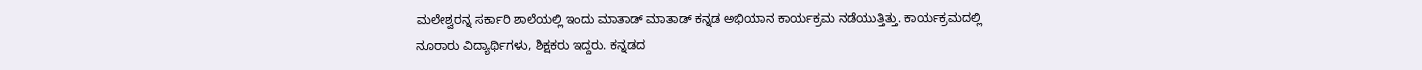ಮಲೇಶ್ವರನ್ನ ಸರ್ಕಾರಿ ಶಾಲೆಯಲ್ಲಿ ಇಂದು ಮಾತಾಡ್ ಮಾತಾಡ್ ಕನ್ನಡ ಅಭಿಯಾನ ಕಾರ್ಯಕ್ರಮ ನಡೆಯುತ್ತಿತ್ತು. ಕಾರ್ಯಕ್ರಮದಲ್ಲಿ ನೂರಾರು ವಿದ್ಯಾರ್ಥಿಗಳು, ಶಿಕ್ಷಕರು ಇದ್ದರು. ಕನ್ನಡದ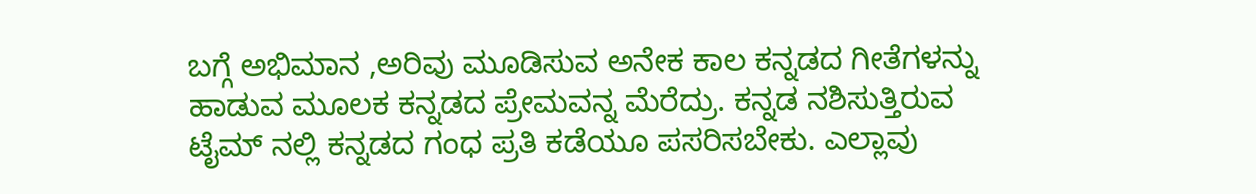ಬಗ್ಗೆ ಅಭಿಮಾನ ,ಅರಿವು ಮೂಡಿಸುವ ಅನೇಕ ಕಾಲ ಕನ್ನಡದ ಗೀತೆಗಳನ್ನು ಹಾಡುವ ಮೂಲಕ ಕನ್ನಡದ ಪ್ರೇಮವನ್ನ ಮೆರೆದ್ರು. ಕನ್ನಡ ನಶಿಸುತ್ತಿರುವ ಟೈಮ್ ನಲ್ಲಿ ಕನ್ನಡದ ಗಂಧ ಪ್ರತಿ ಕಡೆಯೂ ಪಸರಿಸಬೇಕು. ಎಲ್ಲಾವು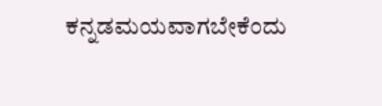ಕನ್ನಡಮಯವಾಗಬೇಕೆಂದು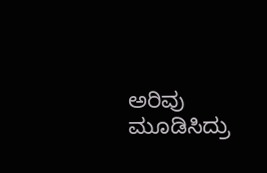ಅರಿವು ಮೂಡಿಸಿದ್ರು